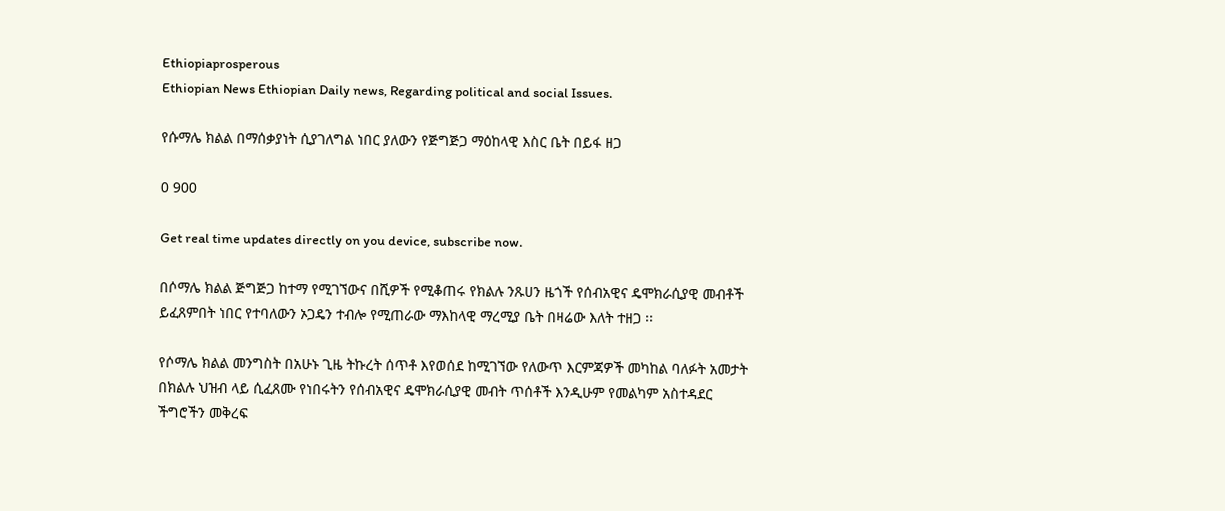Ethiopiaprosperous
Ethiopian News Ethiopian Daily news, Regarding political and social Issues.

የሱማሌ ክልል በማሰቃያነት ሲያገለግል ነበር ያለውን የጅግጅጋ ማዕከላዊ እስር ቤት በይፋ ዘጋ

0 900

Get real time updates directly on you device, subscribe now.

በሶማሌ ክልል ጅግጅጋ ከተማ የሚገኘውና በሺዎች የሚቆጠሩ የክልሉ ንጹሀን ዜጎች የሰብአዊና ዴሞክራሲያዊ መብቶች ይፈጸምበት ነበር የተባለውን ኦጋዴን ተብሎ የሚጠራው ማእከላዊ ማረሚያ ቤት በዛሬው እለት ተዘጋ ፡፡

የሶማሌ ክልል መንግስት በአሁኑ ጊዜ ትኩረት ሰጥቶ እየወሰደ ከሚገኘው የለውጥ እርምጃዎች መካከል ባለፉት አመታት በክልሉ ህዝብ ላይ ሲፈጸሙ የነበሩትን የሰብአዊና ዴሞክራሲያዊ መብት ጥሰቶች እንዲሁም የመልካም አስተዳደር ችግሮችን መቅረፍ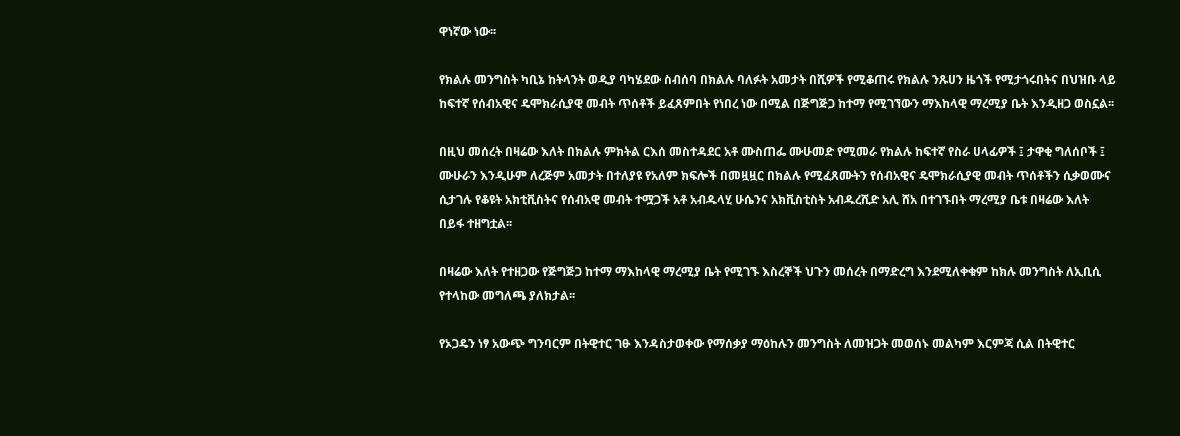ዋነኛው ነው፡፡

የክልሉ መንግስት ካቢኔ ከትላንት ወዲያ ባካሄደው ስብሰባ በክልሉ ባለፉት አመታት በሺዎች የሚቆጠሩ የክልሉ ንጹሀን ዜጎች የሚታጎሩበትና በህዝቡ ላይ ከፍተኛ የሰብአዊና ዴሞክራሲያዊ መብት ጥሰቶች ይፈጸምበት የነበረ ነው በሚል በጅግጅጋ ከተማ የሚገኘውን ማእከላዊ ማረሚያ ቤት እንዲዘጋ ወስኗል፡፡

በዚህ መሰረት በዛሬው እለት በክልሉ ምክትል ርእሰ መስተዳደር አቶ ሙስጠፌ ሙሁመድ የሚመራ የክልሉ ከፍተኛ የስራ ሀላፊዎች ፤ ታዋቂ ግለሰቦች ፤ ሙሁራን እንዲሁም ለረጅም አመታት በተለያዩ የአለም ክፍሎች በመዟዟር በክልሉ የሚፈጸሙትን የሰብአዊና ዴሞክራሲያዊ መብት ጥሰቶችን ሲቃወሙና ሲታገሉ የቆዩት አክቲቪስትና የሰብአዊ መብት ተሟጋች አቶ አብዱላሂ ሁሴንና አክቪስቲስት አብዱረሺድ አሊ ሸአ በተገኙበት ማረሚያ ቤቱ በዛሬው እለት በይፋ ተዘግቷል፡፡

በዛሬው እለት የተዘጋው የጅግጅጋ ከተማ ማእከላዊ ማረሚያ ቤት የሚገኙ እስረኞች ህጉን መሰረት በማድረግ እንደሚለቀቁም ከክሉ መንግስት ለኢቢሲ የተላከው መግለጫ ያለክታል፡፡

የኦጋዴን ነፃ አውጭ ግንባርም በትዊተር ገፁ እንዳስታወቀው የማሰቃያ ማዕከሉን መንግስት ለመዝጋት መወሰኑ መልካም እርምጃ ሲል በትዊተር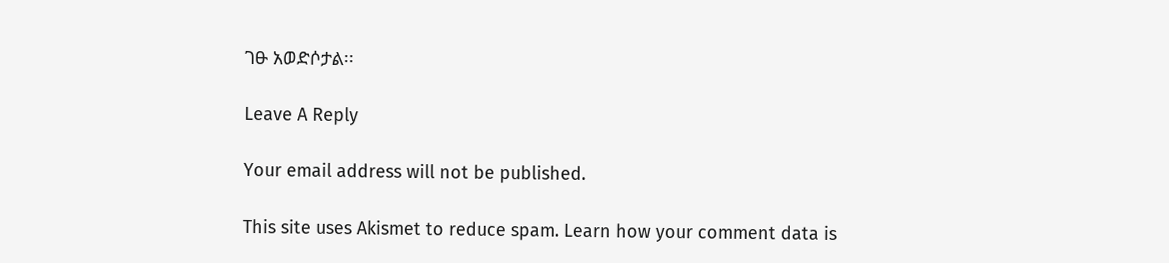ገፁ አወድሶታል፡፡

Leave A Reply

Your email address will not be published.

This site uses Akismet to reduce spam. Learn how your comment data is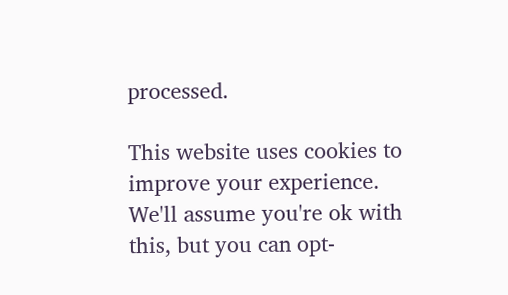processed.

This website uses cookies to improve your experience. We'll assume you're ok with this, but you can opt-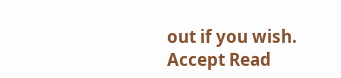out if you wish. Accept Read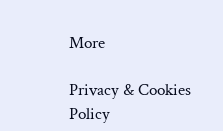More

Privacy & Cookies Policy